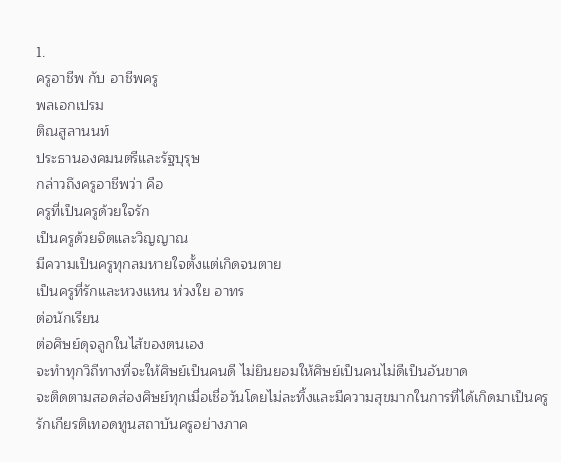1.
ครูอาชีพ กับ อาชีพครู
พลเอกเปรม
ติณสูลานนท์
ประธานองคมนตรีและรัฐบุรุษ
กล่าวถึงครูอาชีพว่า คือ
ครูที่เป็นครูด้วยใจรัก
เป็นครูด้วยจิตและวิญญาณ
มีความเป็นครูทุกลมหายใจตั้งแต่เกิดจนตาย
เป็นครูที่รักและหวงแหน ห่วงใย อาทร
ต่อนักเรียน
ต่อศิษย์ดุจลูกในไส้ของตนเอง
จะทำทุกวิถีทางที่จะให้ศิษย์เป็นคนดี ไม่ยินยอมให้ศิษย์เป็นคนไม่ดีเป็นอันขาด
จะติดตามสอดส่องศิษย์ทุกเมื่อเชื่อวันโดยไม่ละทิ้งและมีความสุขมากในการที่ได้เกิดมาเป็นครู
รักเกียรติเทอดทูนสถาบันครูอย่างภาค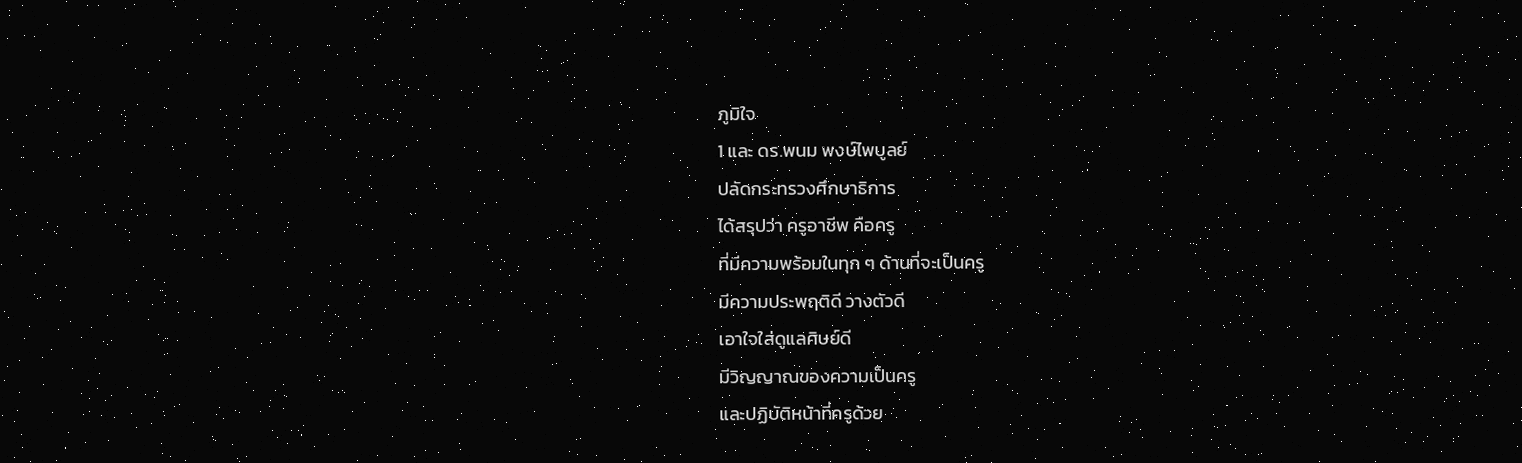ภูมิใจ
1 และ ดร.พนม พงษ์ไพบูลย์
ปลัดกระทรวงศึกษาธิการ
ได้สรุปว่า ครูอาชีพ คือครู
ที่มีความพร้อมในทุก ๆ ด้านที่จะเป็นครู
มีความประพฤติดี วางตัวดี
เอาใจใส่ดูแลศิษย์ดี
มีวิญญาณของความเป็นครู
และปฏิบัติหน้าที่ครูด้วย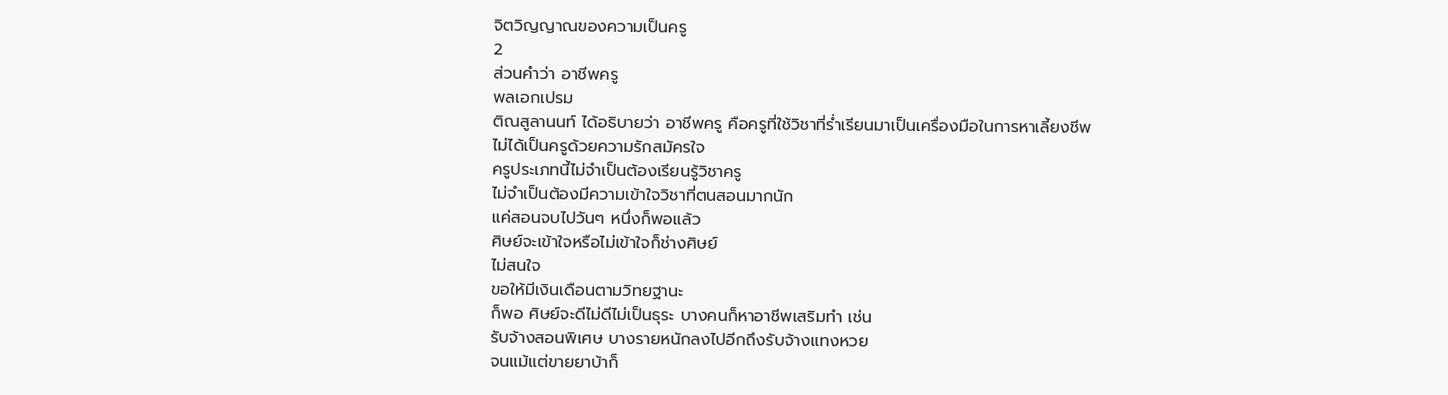จิตวิญญาณของความเป็นครู
2
ส่วนคำว่า อาชีพครู
พลเอกเปรม
ติณสูลานนท์ ได้อธิบายว่า อาชีพครู คือครูที่ใช้วิชาที่ร่ำเรียนมาเป็นเครื่องมือในการหาเลี้ยงชีพ
ไม่ได้เป็นครูด้วยความรักสมัครใจ
ครูประเภทนี้ไม่จำเป็นต้องเรียนรู้วิชาครู
ไม่จำเป็นต้องมีความเข้าใจวิชาที่ตนสอนมากนัก
แค่สอนจบไปวันๆ หนึ่งก็พอแล้ว
ศิษย์จะเข้าใจหรือไม่เข้าใจก็ช่างศิษย์
ไม่สนใจ
ขอให้มีเงินเดือนตามวิทยฐานะ
ก็พอ ศิษย์จะดีไม่ดีไม่เป็นธุระ บางคนก็หาอาชีพเสริมทำ เช่น
รับจ้างสอนพิเศษ บางรายหนักลงไปอีกถึงรับจ้างแทงหวย
จนแม้แต่ขายยาบ้าก็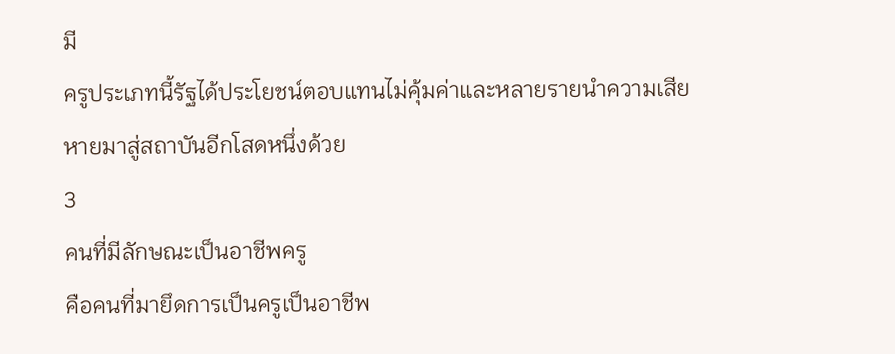มี
ครูประเภทนี้รัฐได้ประโยชน์ตอบแทนไม่คุ้มค่าและหลายรายนำความเสียหายมาสู่สถาบันอีกโสดหนึ่งด้วย
3
คนที่มีลักษณะเป็นอาชีพครู
คือคนที่มายึดการเป็นครูเป็นอาชีพ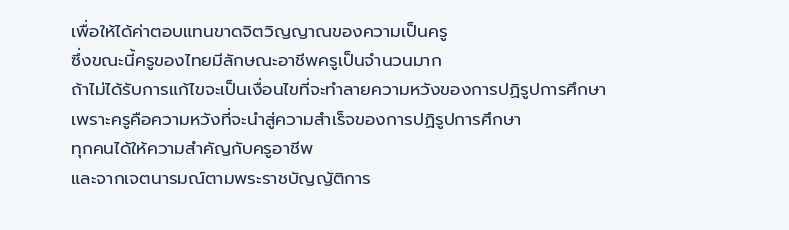เพื่อให้ได้ค่าตอบแทนขาดจิตวิญญาณของความเป็นครู
ซึ่งขณะนี้ครูของไทยมีลักษณะอาชีพครูเป็นจำนวนมาก
ถ้าไม่ได้รับการแก้ไขจะเป็นเงื่อนไขที่จะทำลายความหวังของการปฏิรูปการศึกษา
เพราะครูคือความหวังที่จะนำสู่ความสำเร็จของการปฏิรูปการศึกษา
ทุกคนได้ให้ความสำคัญกับครูอาชีพ
และจากเจตนารมณ์ตามพระราชบัญญัติการ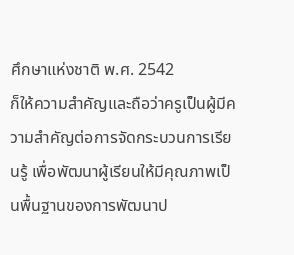ศึกษาแห่งชาติ พ.ศ. 2542
ก็ให้ความสำคัญและถือว่าครูเป็นผู้มีความสำคัญต่อการจัดกระบวนการเรียนรู้ เพื่อพัฒนาผู้เรียนให้มีคุณภาพเป็นพื้นฐานของการพัฒนาป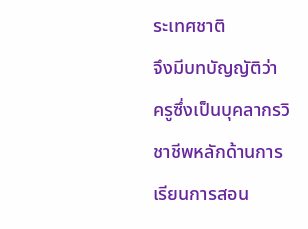ระเทศชาติ
จึงมีบทบัญญัติว่า
ครูซึ่งเป็นบุคลากรวิชาชีพหลักด้านการเรียนการสอน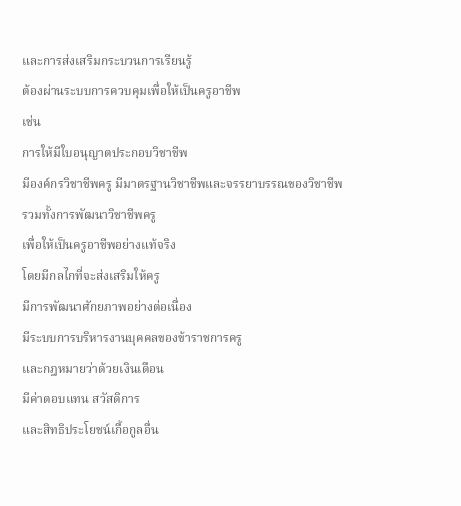และการส่งเสริมกระบวนการเรียนรู้
ต้องผ่านระบบการควบคุมเพื่อให้เป็นครูอาชีพ
เช่น
การให้มีใบอนุญาตประกอบวิชาชีพ
มีองค์กรวิชาชีพครู มีมาตรฐานวิชาชีพและจรรยาบรรณของวิชาชีพ
รวมทั้งการพัฒนาวิชาชีพครู
เพื่อให้เป็นครูอาชีพอย่างแท้จริง
โดยมีกลไกที่จะส่งเสริมให้ครู
มีการพัฒนาศักยภาพอย่างต่อเนื่อง
มีระบบการบริหารงานบุคคลของข้าราชการครู
และกฎหมายว่าด้วยเงินเดือน
มีค่าตอบแทน สวัสดิการ
และสิทธิประโยชน์เกื้อกูลอื่น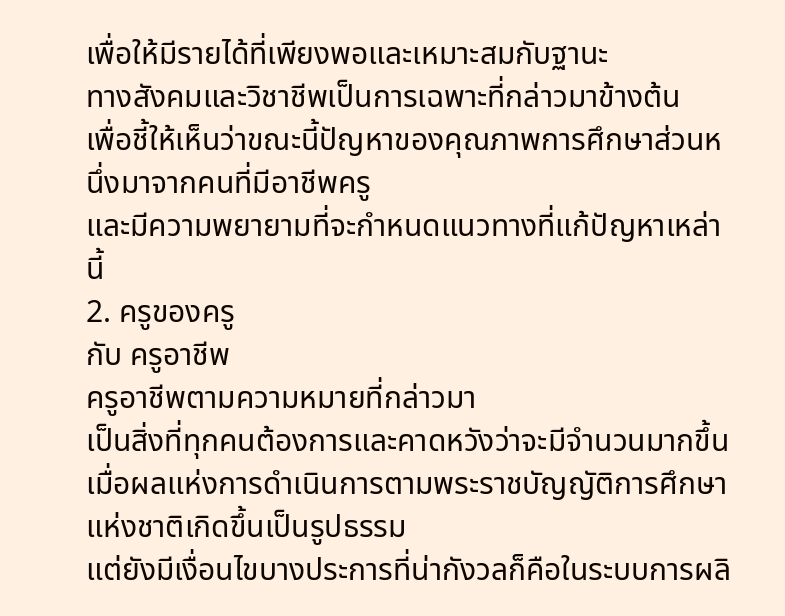เพื่อให้มีรายได้ที่เพียงพอและเหมาะสมกับฐานะ
ทางสังคมและวิชาชีพเป็นการเฉพาะที่กล่าวมาข้างต้น
เพื่อชี้ให้เห็นว่าขณะนี้ปัญหาของคุณภาพการศึกษาส่วนหนึ่งมาจากคนที่มีอาชีพครู
และมีความพยายามที่จะกำหนดแนวทางที่แก้ปัญหาเหล่านี้
2. ครูของครู
กับ ครูอาชีพ
ครูอาชีพตามความหมายที่กล่าวมา
เป็นสิ่งที่ทุกคนต้องการและคาดหวังว่าจะมีจำนวนมากขึ้น
เมื่อผลแห่งการดำเนินการตามพระราชบัญญัติการศึกษาแห่งชาติเกิดขึ้นเป็นรูปธรรม
แต่ยังมีเงื่อนไขบางประการที่น่ากังวลก็คือในระบบการผลิ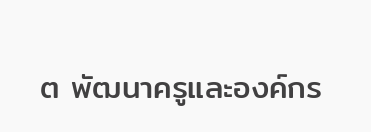ต พัฒนาครูและองค์กร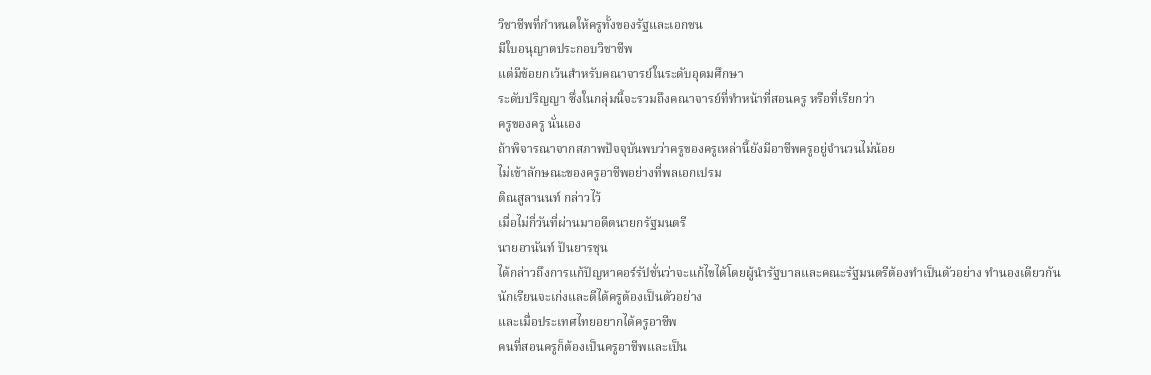วิชาชีพที่กำหนดให้ครูทั้งของรัฐและเอกชน
มีใบอนุญาตประกอบวิชาชีพ
แต่มีข้อยกเว้นสำหรับคณาจารย์ในระดับอุดมศึกษา
ระดับปริญญา ซึ่งในกลุ่มนี้จะรวมถึงคณาจารย์ที่ทำหน้าที่สอนครู หรือที่เรียกว่า
ครูของครู นั่นเอง
ถ้าพิจารณาจากสภาพปัจจุบันพบว่าครูของครูเหล่านี้ยังมีอาชีพครูอยู่จำนวนไม่น้อย
ไม่เข้าลักษณะของครูอาชีพอย่างที่พลเอกเปรม
ติณสูลานนท์ กล่าวไว้
เมื่อไม่กี่วันที่ผ่านมาอดีตนายกรัฐมนตรี
นายอานันท์ ปันยารชุน
ได้กล่าวถึงการแก้ปัญหาคอร์รัปชั่นว่าจะแก้ไขได้โดยผู้นำรัฐบาลและคณะรัฐมนตรีต้องทำเป็นตัวอย่าง ทำนองเดียวกัน
นักเรียนจะเก่งและดีได้ครูต้องเป็นตัวอย่าง
และเมื่อประเทศไทยอยากได้ครูอาชีพ
คนที่สอนครูก็ต้องเป็นครูอาชีพและเป็น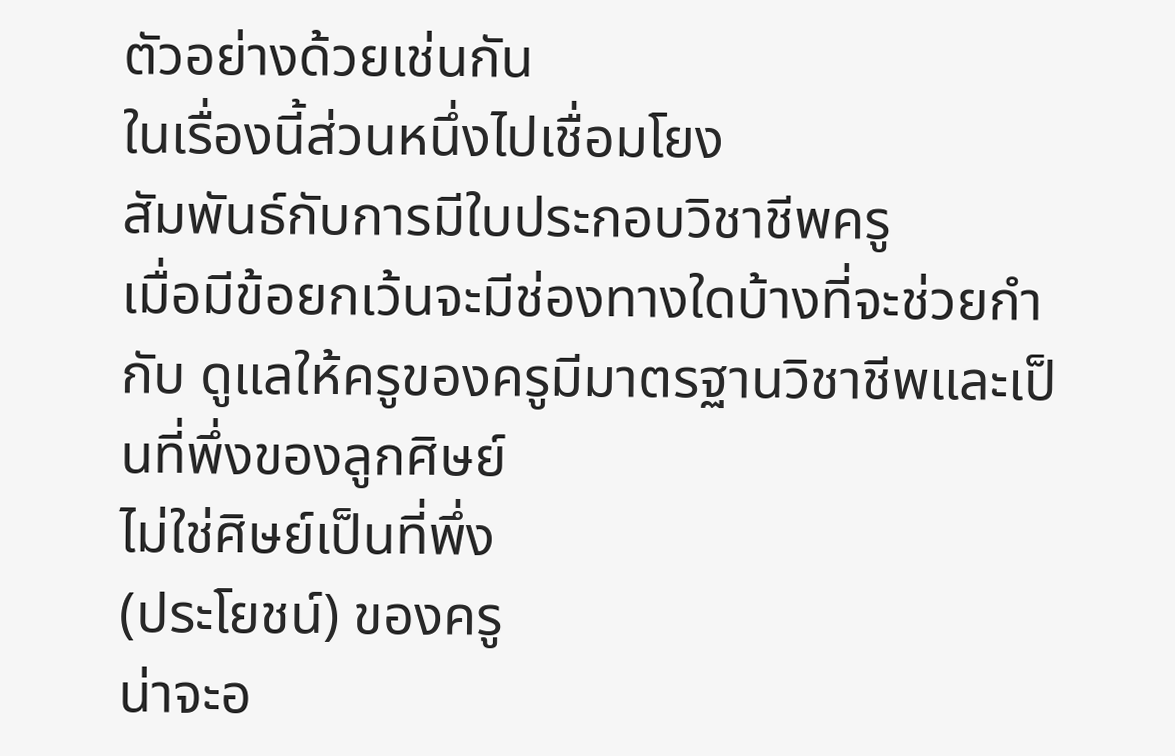ตัวอย่างด้วยเช่นกัน
ในเรื่องนี้ส่วนหนึ่งไปเชื่อมโยง
สัมพันธ์กับการมีใบประกอบวิชาชีพครู
เมื่อมีข้อยกเว้นจะมีช่องทางใดบ้างที่จะช่วยกำกับ ดูแลให้ครูของครูมีมาตรฐานวิชาชีพและเป็นที่พึ่งของลูกศิษย์
ไม่ใช่ศิษย์เป็นที่พึ่ง
(ประโยชน์) ของครู
น่าจะอ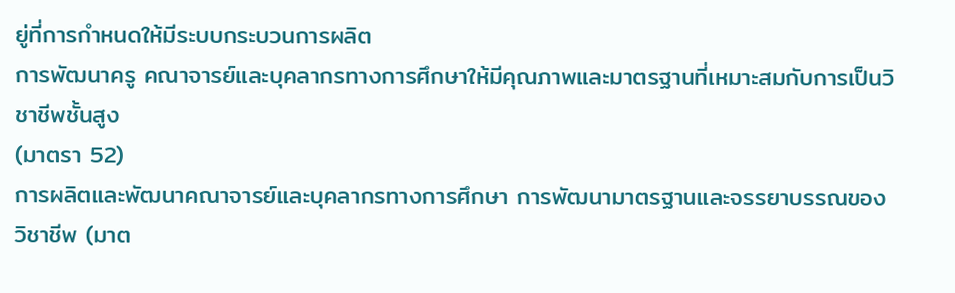ยู่ที่การกำหนดให้มีระบบกระบวนการผลิต
การพัฒนาครู คณาจารย์และบุคลากรทางการศึกษาให้มีคุณภาพและมาตรฐานที่เหมาะสมกับการเป็นวิชาชีพชั้นสูง
(มาตรา 52)
การผลิตและพัฒนาคณาจารย์และบุคลากรทางการศึกษา การพัฒนามาตรฐานและจรรยาบรรณของวิชาชีพ (มาต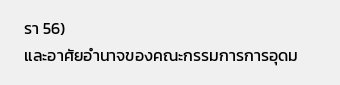รา 56)
และอาศัยอำนาจของคณะกรรมการการอุดม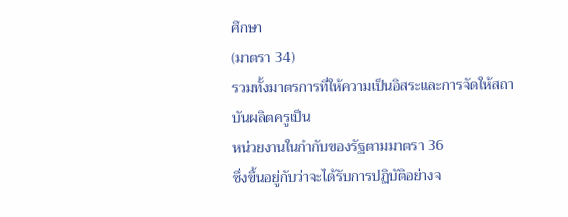ศึกษา
(มาตรา 34)
รวมทั้งมาตรการที่ให้ความเป็นอิสระและการจัดให้สถาบันผลิตครูเป็น
หน่วยงานในกำกับของรัฐตามมาตรา 36
ซึ่งขึ้นอยู่กับว่าจะได้รับการปฏิบัติอย่างจ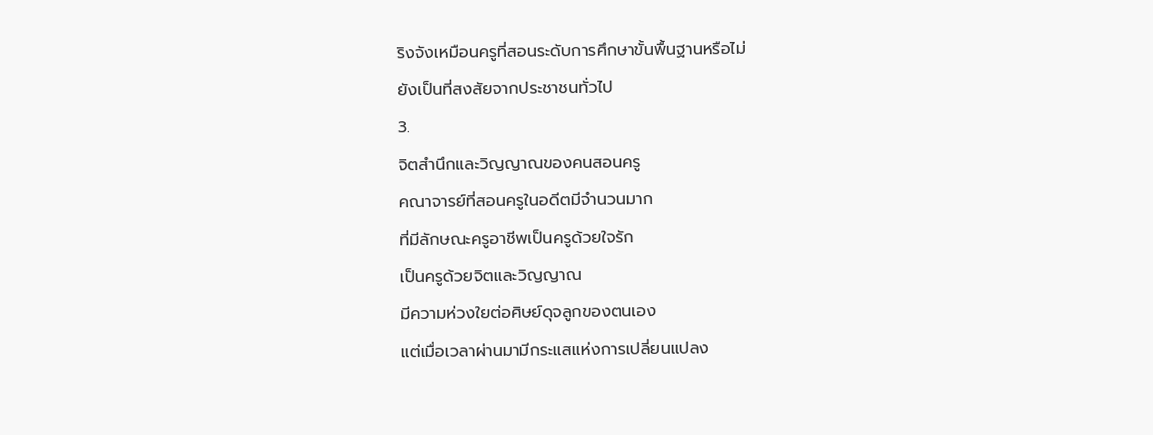ริงจังเหมือนครูที่สอนระดับการศึกษาขั้นพื้นฐานหรือไม่
ยังเป็นที่สงสัยจากประชาชนทั่วไป
3.
จิตสำนึกและวิญญาณของคนสอนครู
คณาจารย์ที่สอนครูในอดีตมีจำนวนมาก
ที่มีลักษณะครูอาชีพเป็นครูด้วยใจรัก
เป็นครูด้วยจิตและวิญญาณ
มีความห่วงใยต่อศิษย์ดุจลูกของตนเอง
แต่เมื่อเวลาผ่านมามีกระแสแห่งการเปลี่ยนแปลง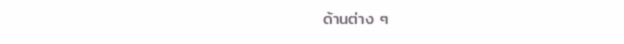ด้านต่าง ๆ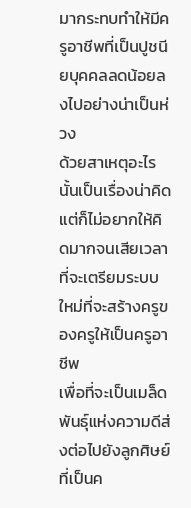มากระทบทำให้มีครูอาชีพที่เป็นปูชนียบุคคลลดน้อยลงไปอย่างน่าเป็นห่วง
ด้วยสาเหตุอะไรนั้นเป็นเรื่องน่าคิด
แต่ก็ไม่อยากให้คิดมากจนเสียเวลาที่จะเตรียมระบบใหม่ที่จะสร้างครูของครูให้เป็นครูอาชีพ
เพื่อที่จะเป็นเมล็ดพันธุ์แห่งความดีส่งต่อไปยังลูกศิษย์ที่เป็นค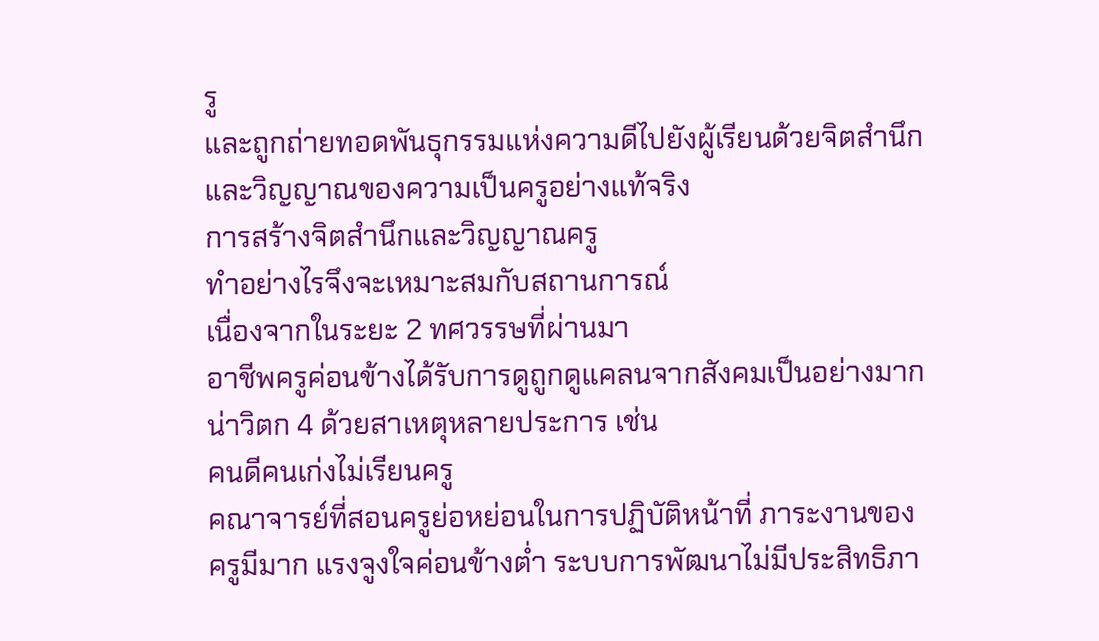รู
และถูกถ่ายทอดพันธุกรรมแห่งความดีไปยังผู้เรียนด้วยจิตสำนึกและวิญญาณของความเป็นครูอย่างแท้จริง
การสร้างจิตสำนึกและวิญญาณครู
ทำอย่างไรจึงจะเหมาะสมกับสถานการณ์
เนื่องจากในระยะ 2 ทศวรรษที่ผ่านมา
อาชีพครูค่อนข้างได้รับการดูถูกดูแคลนจากสังคมเป็นอย่างมากน่าวิตก 4 ด้วยสาเหตุหลายประการ เช่น
คนดีคนเก่งไม่เรียนครู
คณาจารย์ที่สอนครูย่อหย่อนในการปฏิบัติหน้าที่ ภาระงานของครูมีมาก แรงจูงใจค่อนข้างต่ำ ระบบการพัฒนาไม่มีประสิทธิภา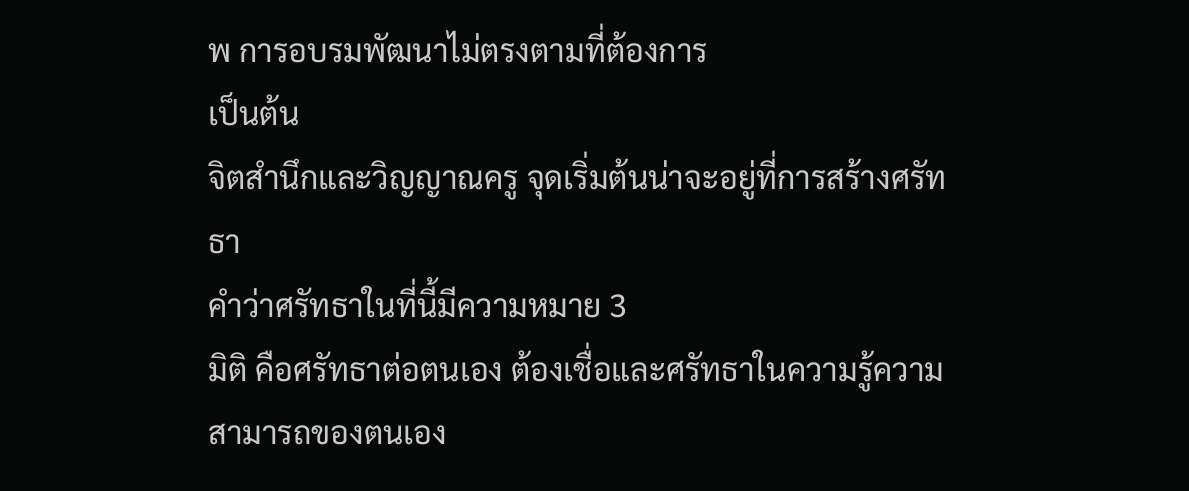พ การอบรมพัฒนาไม่ตรงตามที่ต้องการ
เป็นต้น
จิตสำนึกและวิญญาณครู จุดเริ่มต้นน่าจะอยู่ที่การสร้างศรัทธา
คำว่าศรัทธาในที่นี้มีความหมาย 3
มิติ คือศรัทธาต่อตนเอง ต้องเชื่อและศรัทธาในความรู้ความสามารถของตนเอง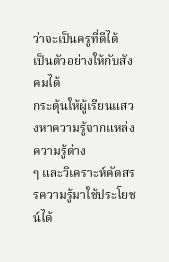ว่าจะเป็นครูที่ดีได้
เป็นตัวอย่างให้กับสังคมได้
กระตุ้นให้ผู้เรียนแสวงหาความรู้จากแหล่งความรู้ต่าง
ๆ และวิเคราะห์คัดสรรความรู้มาใช้ประโยชน์ได้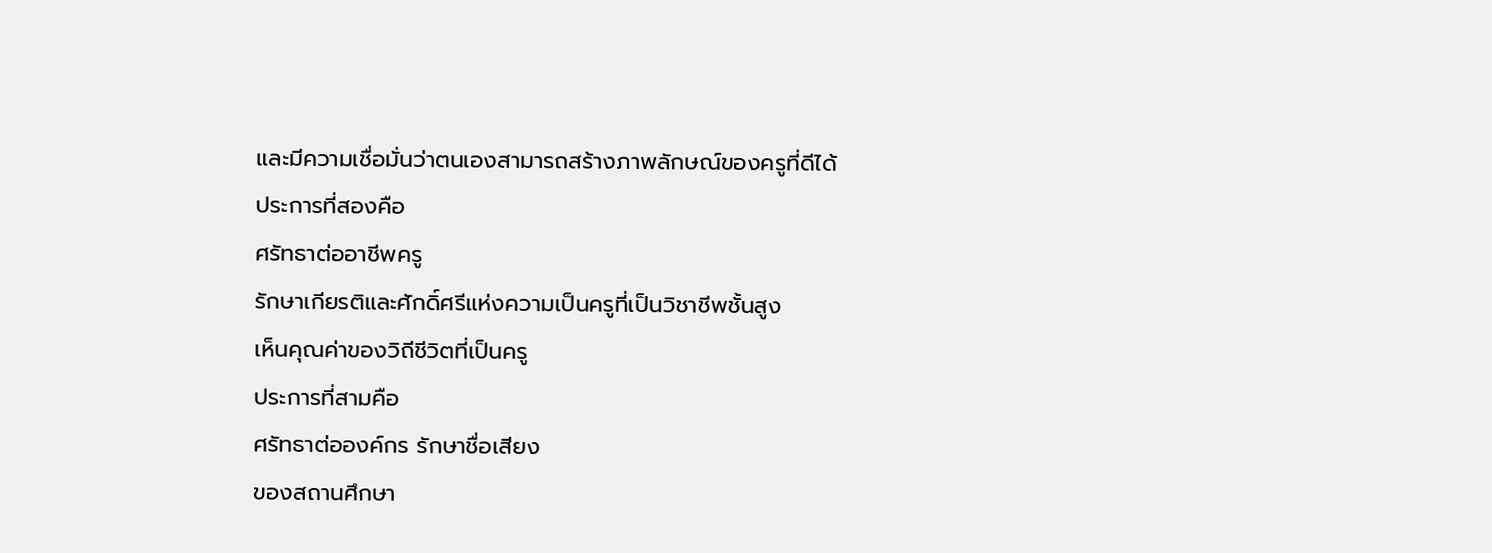และมีความเชื่อมั่นว่าตนเองสามารถสร้างภาพลักษณ์ของครูที่ดีได้
ประการที่สองคือ
ศรัทธาต่ออาชีพครู
รักษาเกียรติและศักดิ์ศรีแห่งความเป็นครูที่เป็นวิชาชีพชั้นสูง
เห็นคุณค่าของวิถีชีวิตที่เป็นครู
ประการที่สามคือ
ศรัทธาต่อองค์กร รักษาชื่อเสียง
ของสถานศึกษา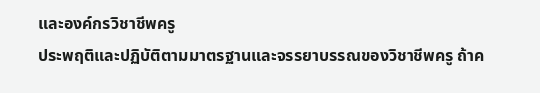และองค์กรวิชาชีพครู
ประพฤติและปฏิบัติตามมาตรฐานและจรรยาบรรณของวิชาชีพครู ถ้าค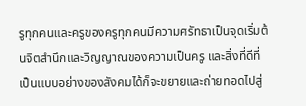รูทุกคนและครูของครูทุกคนมีความศรัทธาเป็นจุดเริ่มต้นจิตสำนึกและวิญญาณของความเป็นครู และสิ่งที่ดีที่เป็นแบบอย่างของสังคมได้ก็จะขยายและถ่ายทอดไปสู่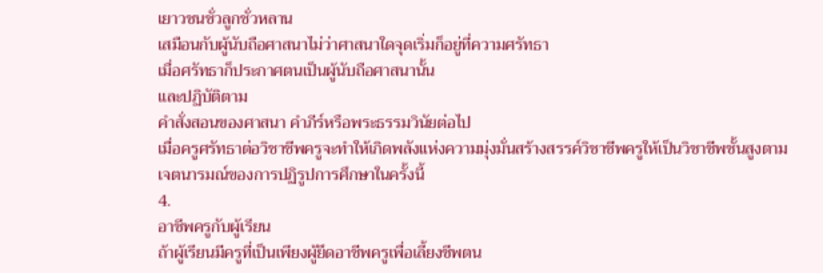เยาวชนชั่วลูกชั่วหลาน
เสมือนกับผู้นับถือศาสนาไม่ว่าศาสนาใดจุดเริ่มก็อยู่ที่ความศรัทธา
เมื่อศรัทธาก็ประกาศตนเป็นผู้นับถือศาสนานั้น
และปฏิบัติตาม
คำสั่งสอนของศาสนา คำภีร์หรือพระธรรมวินัยต่อไป
เมื่อครูศรัทธาต่อวิชาชีพครูจะทำให้เกิดพลังแห่งความมุ่งมั่นสร้างสรรค์วิชาชีพครูให้เป็นวิชาชีพชั้นสูงตาม
เจตนารมณ์ของการปฏิรูปการศึกษาในครั้งนี้
4.
อาชีพครูกับผู้เรียน
ถ้าผู้เรียนมีครูที่เป็นเพียงผู้ยึดอาชีพครูเพื่อเลี้ยงชีพตน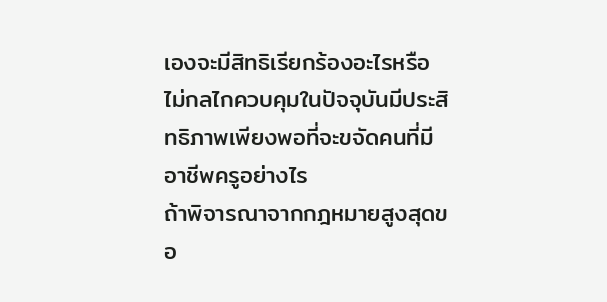เองจะมีสิทธิเรียกร้องอะไรหรือไม่กลไกควบคุมในปัจจุบันมีประสิทธิภาพเพียงพอที่จะขจัดคนที่มีอาชีพครูอย่างไร
ถ้าพิจารณาจากกฎหมายสูงสุดขอ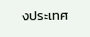งประเทศ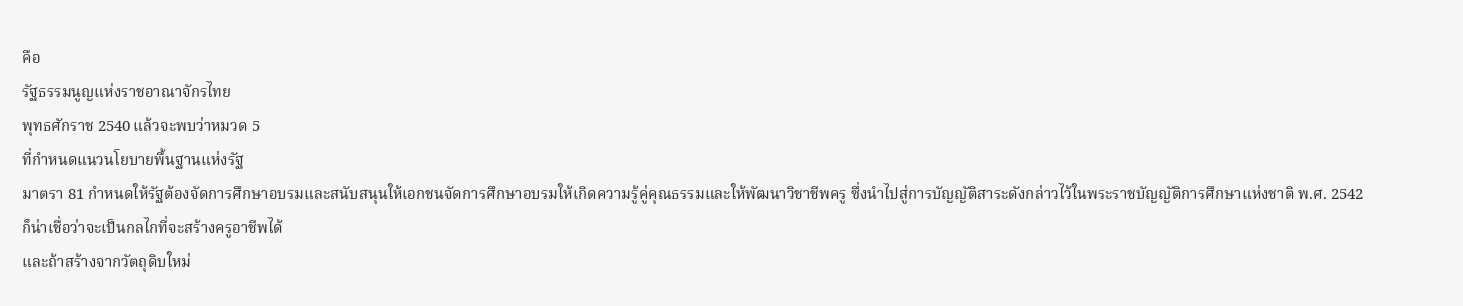คือ
รัฐธรรมนูญแห่งราชอาณาจักรไทย
พุทธศักราช 2540 แล้วจะพบว่าหมวด 5
ที่กำหนดแนวนโยบายพื้นฐานแห่งรัฐ
มาตรา 81 กำหนดให้รัฐต้องจัดการศึกษาอบรมและสนับสนุนให้เอกชนจัดการศึกษาอบรมให้เกิดความรู้คู่คุณธรรมและให้พัฒนาวิชาชีพครู ซึ่งนำไปสู่การบัญญัติสาระดังกล่าวไว้ในพระราชบัญญัติการศึกษาแห่งชาติ พ.ศ. 2542
ก็น่าเชื่อว่าจะเป็นกลไกที่จะสร้างครูอาชีพได้
และถ้าสร้างจากวัตถุดิบใหม่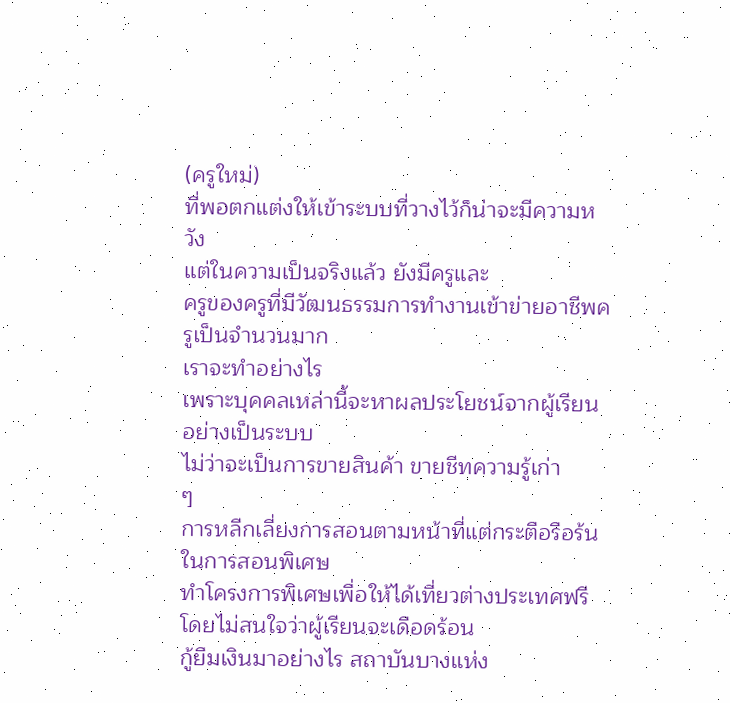(ครูใหม่)
ที่พอตกแต่งให้เข้าระบบที่วางไว้ก็น่าจะมีความหวัง
แต่ในความเป็นจริงแล้ว ยังมีครูและ
ครูของครูที่มีวัฒนธรรมการทำงานเข้าข่ายอาชีพครูเป็นจำนวนมาก
เราจะทำอย่างไร
เพราะบุคคลเหล่านี้จะหาผลประโยชน์จากผู้เรียนอย่างเป็นระบบ
ไม่ว่าจะเป็นการขายสินค้า ขายชีทความรู้เก่า
ๆ
การหลีกเลี่ยงการสอนตามหน้าที่แต่กระตือรือร้นในการสอนพิเศษ
ทำโครงการพิเศษเพื่อให้ได้เที่ยวต่างประเทศฟรีโดยไม่สนใจว่าผู้เรียนจะเดือดร้อน
กู้ยืมเงินมาอย่างไร สถาบันบางแห่ง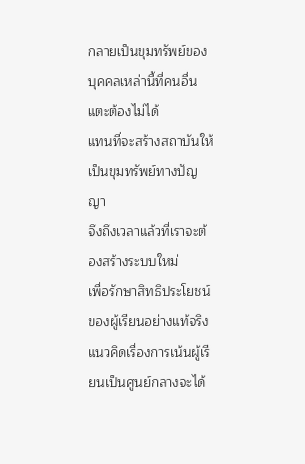กลายเป็นขุมทรัพย์ของบุคคลเหล่านี้ที่คนอื่นแตะต้องไม่ได้
แทนที่จะสร้างสถาบันให้เป็นขุมทรัพย์ทางปัญญา
จึงถึงเวลาแล้วที่เราจะต้องสร้างระบบใหม่
เพื่อรักษาสิทธิประโยชน์ของผู้เรียนอย่างแท้จริง
แนวคิดเรื่องการเน้นผู้เรียนเป็นศูนย์กลางจะได้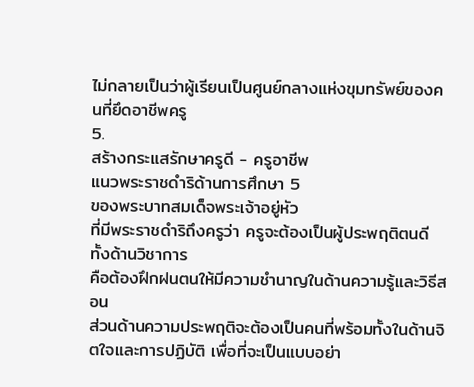ไม่กลายเป็นว่าผู้เรียนเป็นศูนย์กลางแห่งขุมทรัพย์ของคนที่ยึดอาชีพครู
5.
สร้างกระแสรักษาครูดี - ครูอาชีพ
แนวพระราชดำริด้านการศึกษา 5
ของพระบาทสมเด็จพระเจ้าอยู่หัว
ที่มีพระราชดำริถึงครูว่า ครูจะต้องเป็นผู้ประพฤติตนดีทั้งด้านวิชาการ
คือต้องฝึกฝนตนให้มีความชำนาญในด้านความรู้และวิธีสอน
ส่วนด้านความประพฤติจะต้องเป็นคนที่พร้อมทั้งในด้านจิตใจและการปฏิบัติ เพื่อที่จะเป็นแบบอย่า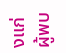งแก่ผู้พบ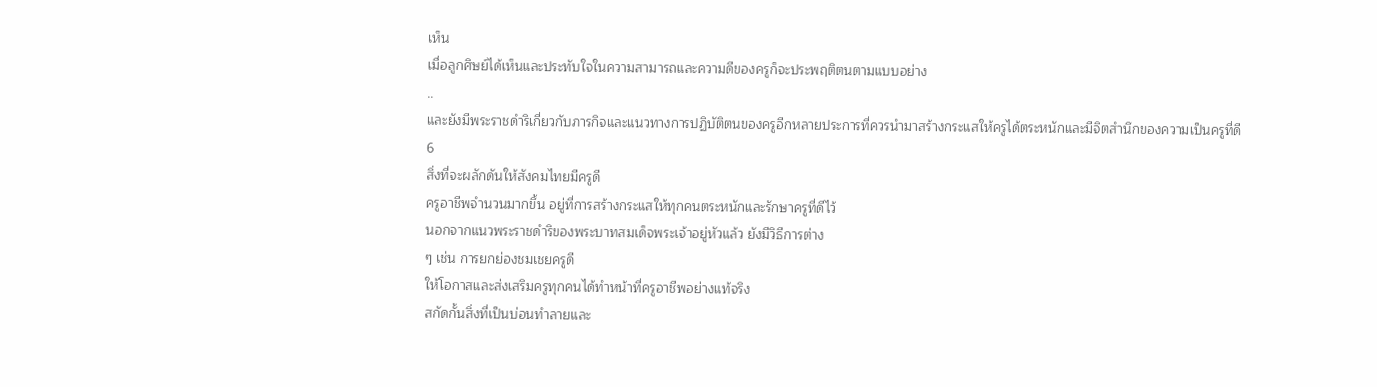เห็น
เมื่อลูกศิษย์ได้เห็นและประทับใจในความสามารถและความดีของครูก็จะประพฤติตนตามแบบอย่าง
..
และยังมีพระราชดำริเกี่ยวกับภารกิจและแนวทางการปฏิบัติตนของครูอีกหลายประการที่ควรนำมาสร้างกระแสให้ครูได้ตระหนักและมีจิตสำนึกของความเป็นครูที่ดี
6
สิ่งที่จะผลักดันให้สังคมไทยมีครูดี
ครูอาชีพจำนวนมากขึ้น อยู่ที่การสร้างกระแสให้ทุกคนตระหนักและรักษาครูที่ดีไว้
นอกจากแนวพระราชดำริของพระบาทสมเด็จพระเจ้าอยู่หัวแล้ว ยังมีวิธีการต่าง
ๆ เช่น การยกย่องชมเชยครูดี
ให้โอกาสและส่งเสริมครูทุกคนได้ทำหน้าที่ครูอาชีพอย่างแท้จริง
สกัดกั้นสิ่งที่เป็นบ่อนทำลายและ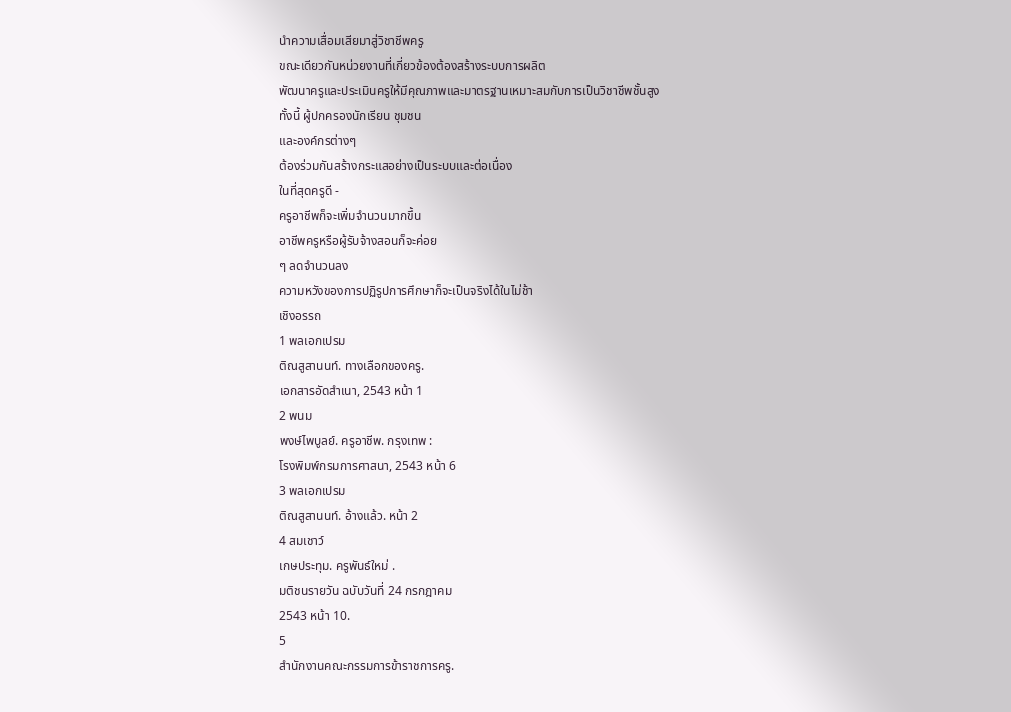นำความเสื่อมเสียมาสู่วิชาชีพครู
ขณะเดียวกันหน่วยงานที่เกี่ยวข้องต้องสร้างระบบการผลิต
พัฒนาครูและประเมินครูให้มีคุณภาพและมาตรฐานเหมาะสมกับการเป็นวิชาชีพชั้นสูง
ทั้งนี้ ผู้ปกครองนักเรียน ชุมชน
และองค์กรต่างๆ
ต้องร่วมกันสร้างกระแสอย่างเป็นระบบและต่อเนื่อง
ในที่สุดครูดี -
ครูอาชีพก็จะเพิ่มจำนวนมากขึ้น
อาชีพครูหรือผู้รับจ้างสอนก็จะค่อย
ๆ ลดจำนวนลง
ความหวังของการปฏิรูปการศึกษาก็จะเป็นจริงได้ในไม่ช้า
เชิงอรรถ
1 พลเอกเปรม
ติณสูสานนท์. ทางเลือกของครู.
เอกสารอัดสำเนา, 2543 หน้า 1
2 พนม
พงษ์ไพบูลย์. ครูอาชีพ. กรุงเทพ :
โรงพิมพ์กรมการศาสนา, 2543 หน้า 6
3 พลเอกเปรม
ติณสูสานนท์. อ้างแล้ว. หน้า 2
4 สมเชาว์
เกษประทุม. ครูพันธ์ใหม่ .
มติชนรายวัน ฉบับวันที่ 24 กรกฎาคม
2543 หน้า 10.
5
สำนักงานคณะกรรมการข้าราชการครู.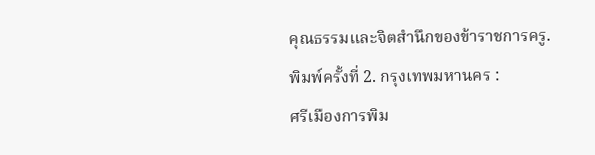คุณธรรมและจิตสำนึกของข้าราชการครู.
พิมพ์ครั้งที่ 2. กรุงเทพมหานคร :
ศรีเมืองการพิม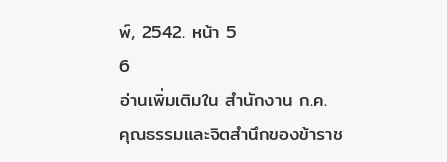พ์, 2542. หน้า 5
6
อ่านเพิ่มเติมใน สำนักงาน ก.ค.
คุณธรรมและจิตสำนึกของข้าราช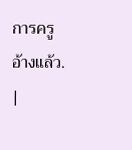การครู
อ้างแล้ว. |